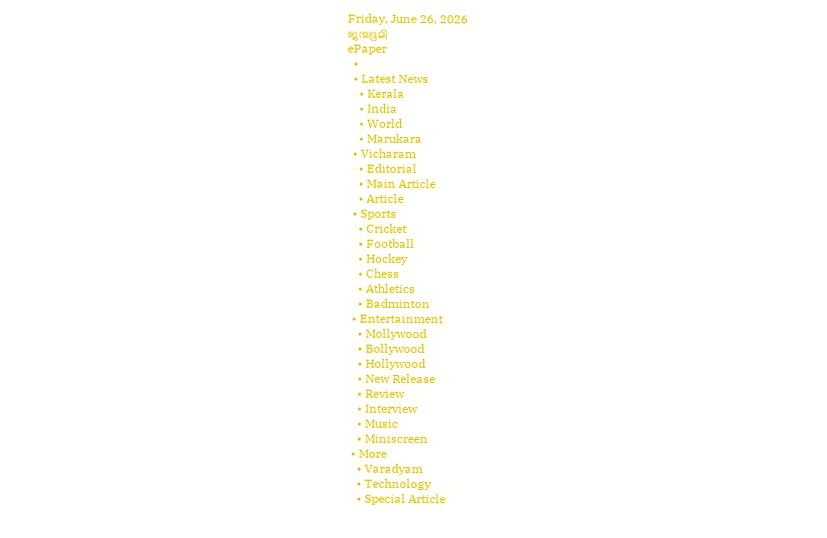Friday, June 26, 2026
ജന്മഭൂമി
ePaper
  •
  • Latest News
    • Kerala
    • India
    • World
    • Marukara
  • Vicharam
    • Editorial
    • Main Article
    • Article
  • Sports
    • Cricket
    • Football
    • Hockey
    • Chess
    • Athletics
    • Badminton
  • Entertainment
    • Mollywood
    • Bollywood
    • Hollywood
    • New Release
    • Review
    • Interview
    • Music
    • Miniscreen
  • More
    • Varadyam
    • Technology
    • Special Article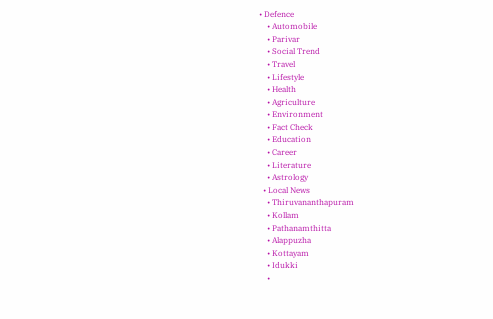• Defence
    • Automobile
    • Parivar
    • Social Trend
    • Travel
    • Lifestyle
    • Health
    • Agriculture
    • Environment
    • Fact Check
    • Education
    • Career
    • Literature
    • Astrology
  • Local News
    • Thiruvananthapuram
    • Kollam
    • Pathanamthitta
    • Alappuzha
    • Kottayam
    • Idukki
    •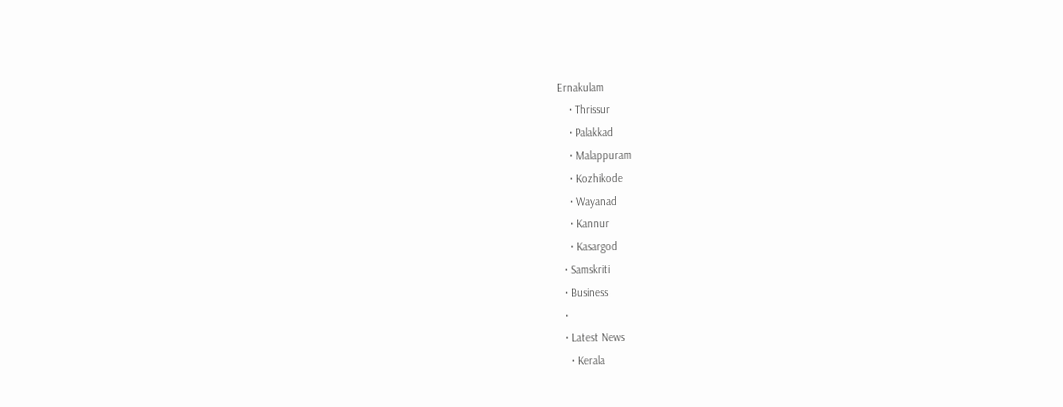Ernakulam
    • Thrissur
    • Palakkad
    • Malappuram
    • Kozhikode
    • Wayanad
    • Kannur
    • Kasargod
  • Samskriti
  • Business
  •
  • Latest News
    • Kerala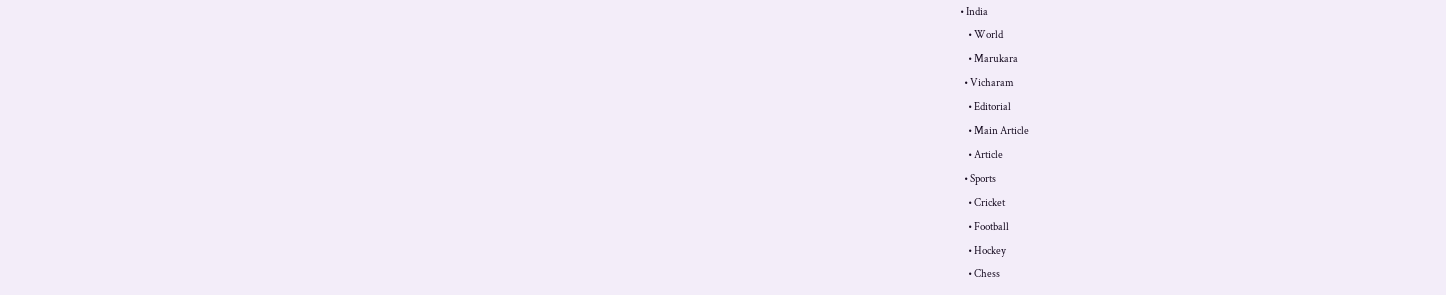• India
    • World
    • Marukara
  • Vicharam
    • Editorial
    • Main Article
    • Article
  • Sports
    • Cricket
    • Football
    • Hockey
    • Chess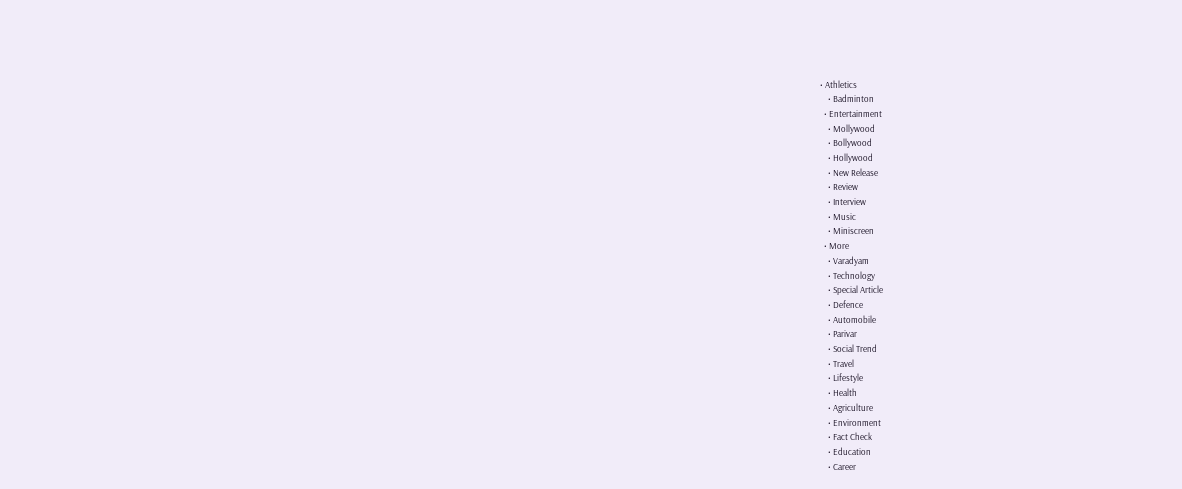• Athletics
    • Badminton
  • Entertainment
    • Mollywood
    • Bollywood
    • Hollywood
    • New Release
    • Review
    • Interview
    • Music
    • Miniscreen
  • More
    • Varadyam
    • Technology
    • Special Article
    • Defence
    • Automobile
    • Parivar
    • Social Trend
    • Travel
    • Lifestyle
    • Health
    • Agriculture
    • Environment
    • Fact Check
    • Education
    • Career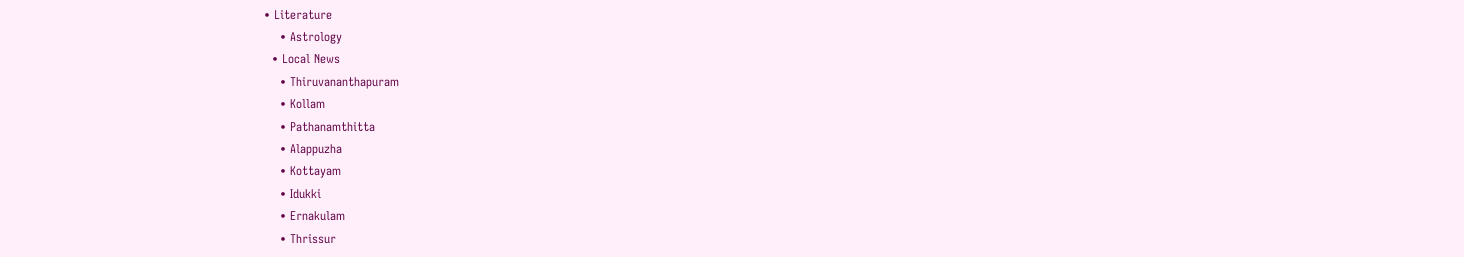• Literature
    • Astrology
  • Local News
    • Thiruvananthapuram
    • Kollam
    • Pathanamthitta
    • Alappuzha
    • Kottayam
    • Idukki
    • Ernakulam
    • Thrissur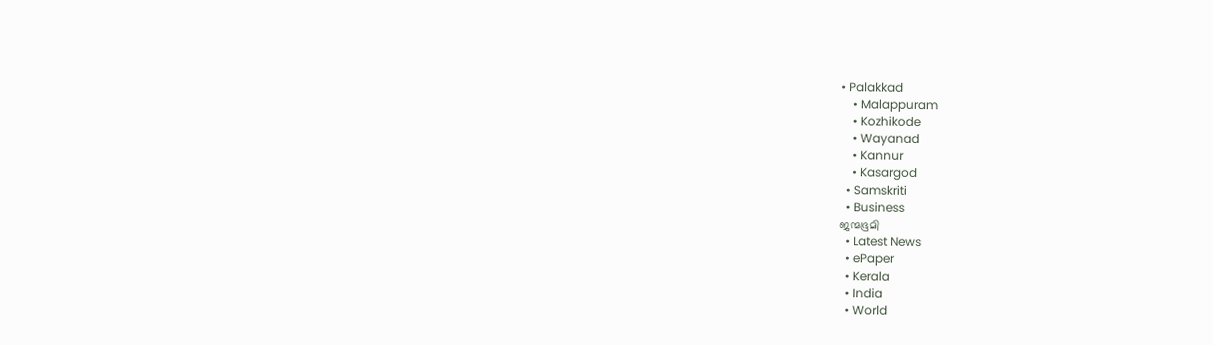• Palakkad
    • Malappuram
    • Kozhikode
    • Wayanad
    • Kannur
    • Kasargod
  • Samskriti
  • Business
ജന്മഭൂമി
  • Latest News
  • ePaper
  • Kerala
  • India
  • World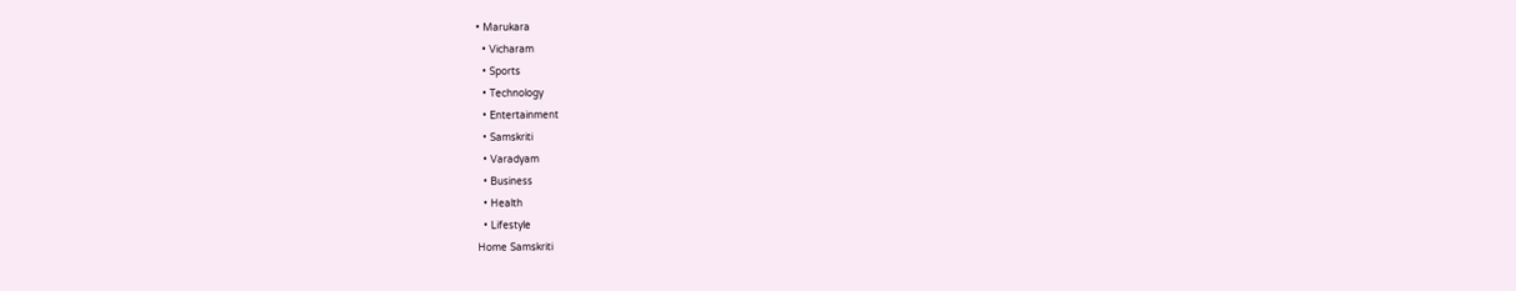• Marukara
  • Vicharam
  • Sports
  • Technology
  • Entertainment
  • Samskriti
  • Varadyam
  • Business
  • Health
  • Lifestyle
Home Samskriti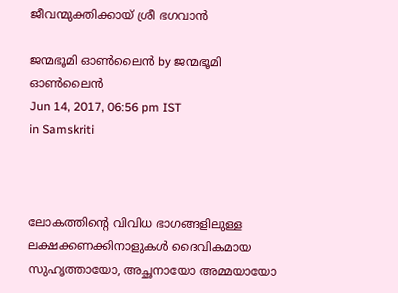ജീവന്മുക്തിക്കായ് ശ്രീ ഭഗവാന്‍

ജന്മഭൂമി ഓണ്‍ലൈന്‍ by ജന്മഭൂമി ഓണ്‍ലൈന്‍
Jun 14, 2017, 06:56 pm IST
in Samskriti



ലോകത്തിന്റെ വിവിധ ഭാഗങ്ങളിലുള്ള ലക്ഷക്കണക്കിനാളുകള്‍ ദൈവികമായ സുഹൃത്തായോ, അച്ഛനായോ അമ്മയായോ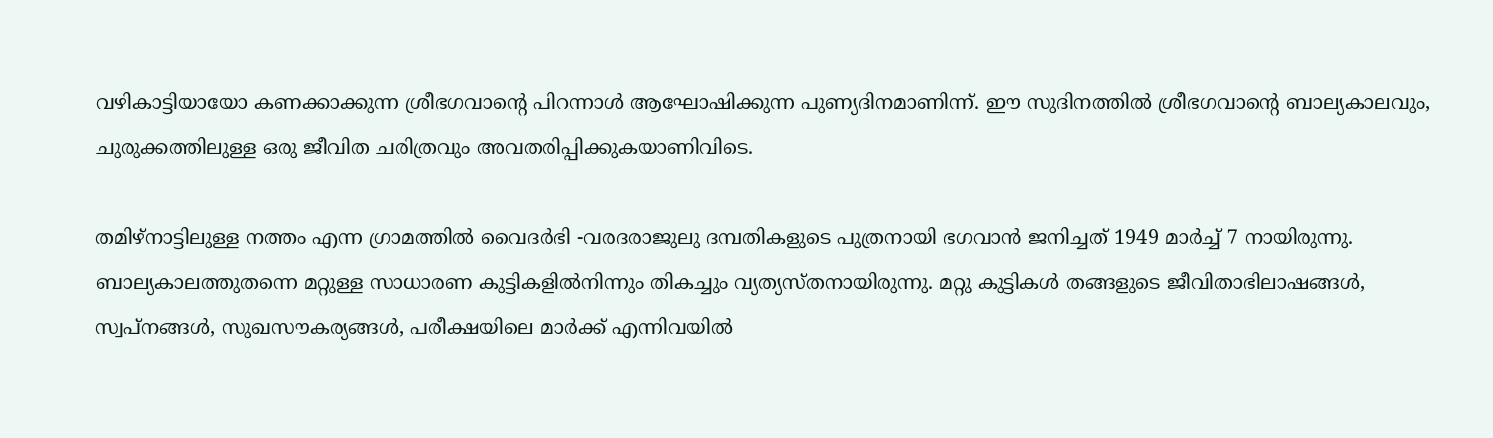വഴികാട്ടിയായോ കണക്കാക്കുന്ന ശ്രീഭഗവാന്റെ പിറന്നാള്‍ ആഘോഷിക്കുന്ന പുണ്യദിനമാണിന്ന്. ഈ സുദിനത്തില്‍ ശ്രീഭഗവാന്റെ ബാല്യകാലവും, ചുരുക്കത്തിലുള്ള ഒരു ജീവിത ചരിത്രവും അവതരിപ്പിക്കുകയാണിവിടെ.

തമിഴ്‌നാട്ടിലുള്ള നത്തം എന്ന ഗ്രാമത്തില്‍ വൈദര്‍ഭി -വരദരാജുലു ദമ്പതികളുടെ പുത്രനായി ഭഗവാന്‍ ജനിച്ചത് 1949 മാര്‍ച്ച് 7 നായിരുന്നു. ബാല്യകാലത്തുതന്നെ മറ്റുള്ള സാധാരണ കുട്ടികളില്‍നിന്നും തികച്ചും വ്യത്യസ്തനായിരുന്നു. മറ്റു കുട്ടികള്‍ തങ്ങളുടെ ജീവിതാഭിലാഷങ്ങള്‍, സ്വപ്നങ്ങള്‍, സുഖസൗകര്യങ്ങള്‍, പരീക്ഷയിലെ മാര്‍ക്ക് എന്നിവയില്‍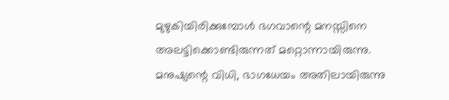മുഴുകിയിരിക്കുമ്പോള്‍ ഭഗവാന്റെ മനസ്സിനെ അലട്ടിക്കൊണ്ടിരുന്നത് മറ്റൊന്നായിരുന്നു. മനുഷ്യന്റെ വിധി, ഭാഗധേയം അതിലായിരുന്നു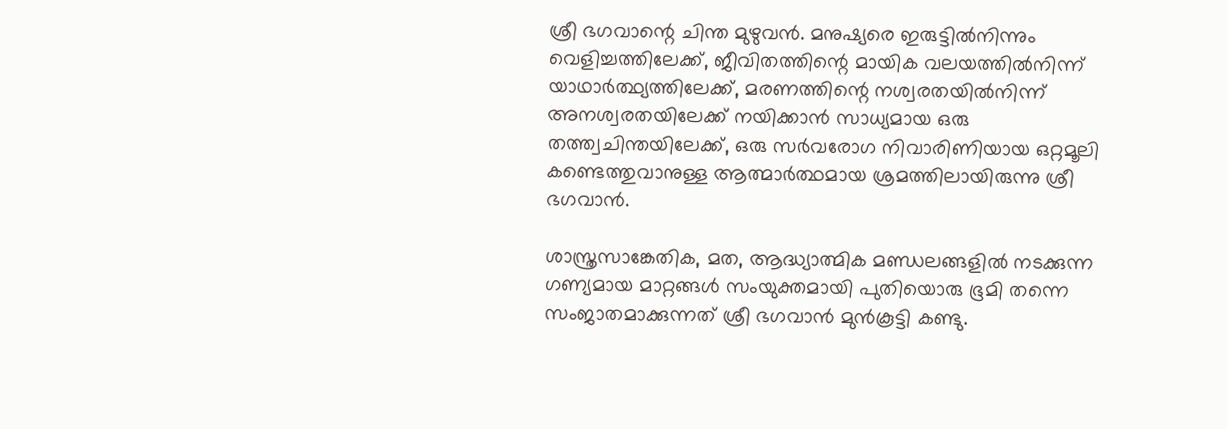ശ്രീ ഭഗവാന്റെ ചിന്ത മുഴുവന്‍. മനുഷ്യരെ ഇരുട്ടില്‍നിന്നും വെളിച്ചത്തിലേക്ക്, ജീവിതത്തിന്റെ മായിക വലയത്തില്‍നിന്ന് യാഥാര്‍ത്ഥ്യത്തിലേക്ക്, മരണത്തിന്റെ നശ്വരതയില്‍നിന്ന് അനശ്വരതയിലേക്ക് നയിക്കാന്‍ സാധ്യമായ ഒരു തത്ത്വചിന്തയിലേക്ക്, ഒരു സര്‍വരോഗ നിവാരിണിയായ ഒറ്റമൂലി കണ്ടെത്തുവാനുള്ള ആത്മാര്‍ത്ഥമായ ശ്രമത്തിലായിരുന്നു ശ്രീ ഭഗവാന്‍.

ശാസ്ത്രസാങ്കേതിക, മത, ആദ്ധ്യാത്മിക മണ്ഡലങ്ങളില്‍ നടക്കുന്ന ഗണ്യമായ മാറ്റങ്ങള്‍ സംയുക്തമായി പുതിയൊരു ഭൂമി തന്നെ സംജാതമാക്കുന്നത് ശ്രീ ഭഗവാന്‍ മുന്‍കൂട്ടി കണ്ടു.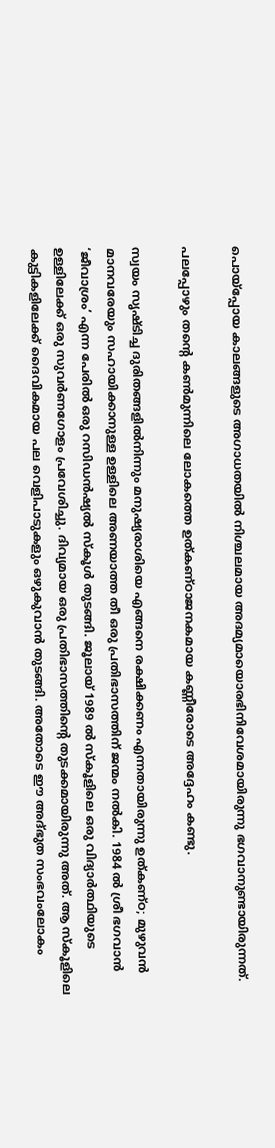പൊയ്‌പ്പോയ കാലങ്ങളുടെ അഗാധതയില്‍ നിശ്ചലമായ അദമ്യമായൊരഭിനിവേശമായിരുന്നു ഭഗവാനുണ്ടായിരുന്നത്.

പലപ്പോഴും തന്റെ കണ്‍മുന്നിലെ ലോകത്തെ ഉത്കണ്ഠാജനകമായ കണ്ണീരോടെ അദ്ദേഹം കണ്ടു.

സ്വയം സൃഷ്ടിച്ച ദുരിതങ്ങളില്‍നിന്നും മനുഷ്യരാശിയെ എങ്ങനെ രക്ഷിക്കണം എന്നതായിരുന്നു ഉത്കണ്ഠ; മുഴുവന്‍ മാനവരേയും സഹായിക്കാനുള്ള ഉള്ളിലെ അണയാത്ത തീ ഒരു പ്രതിഭാസത്തിന് ജന്മം നല്‍കി. 1984 ല്‍ ശ്രീ ഭഗവാന്‍ ‘ജീവാശ്രം’ എന്ന പേരില്‍ ഒരു റസിഡന്‍ഷ്യല്‍ സ്‌കൂള്‍ തുടങ്ങി. ജൂലായ് 1989 ല്‍ സ്‌കൂളിലെ ഒരു വിദ്യാര്‍ത്ഥിയുടെ ഉള്ളിലേക്ക് ഒരു സുവര്‍ണഗോളം പ്രവേശിച്ചു. ദിവ്യമായ ഒരു പ്രതിഭാസത്തിന്റെ തുടക്കമായിരുന്നു അത്. ആ സ്‌കൂളിലെ കുട്ടികളിലേക്ക് ദൈവികമായ പല വെളിപാടുകളും ഒഴുകുവാന്‍ തുടങ്ങി. അതോടെ ഈ അദ്ഭുത സംഭവംലോകം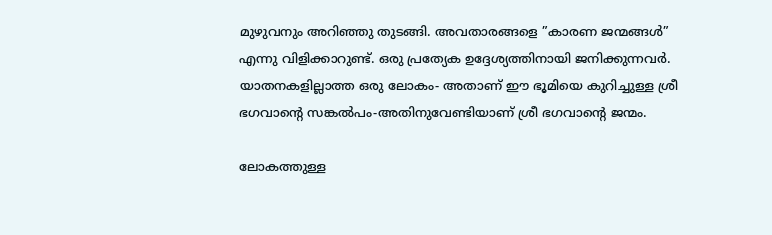മുഴുവനും അറിഞ്ഞു തുടങ്ങി. അവതാരങ്ങളെ ”കാരണ ജന്മങ്ങള്‍” എന്നു വിളിക്കാറുണ്ട്. ഒരു പ്രത്യേക ഉദ്ദേശ്യത്തിനായി ജനിക്കുന്നവര്‍. യാതനകളില്ലാത്ത ഒരു ലോകം- അതാണ് ഈ ഭൂമിയെ കുറിച്ചുള്ള ശ്രീ ഭഗവാന്റെ സങ്കല്‍പം-അതിനുവേണ്ടിയാണ് ശ്രീ ഭഗവാന്റെ ജന്മം.

ലോകത്തുള്ള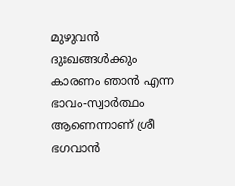മുഴുവന്‍ ദുഃഖങ്ങള്‍ക്കും കാരണം ഞാന്‍ എന്ന ഭാവം-സ്വാര്‍ത്ഥം ആണെന്നാണ് ശ്രീ ഭഗവാന്‍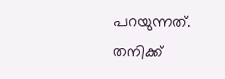പറയുന്നത്. തനിക്ക്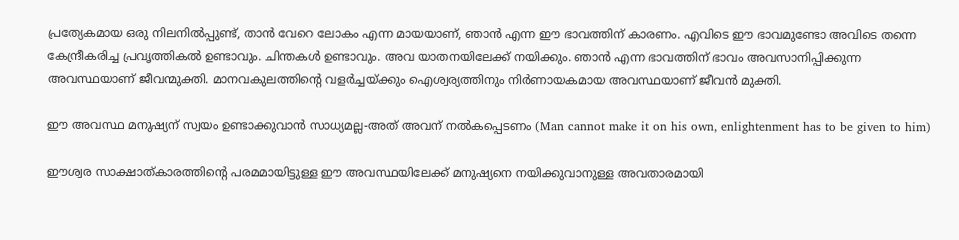പ്രത്യേകമായ ഒരു നിലനില്‍പ്പുണ്ട്, താന്‍ വേറെ ലോകം എന്ന മായയാണ്, ഞാന്‍ എന്ന ഈ ഭാവത്തിന് കാരണം. എവിടെ ഈ ഭാവമുണ്ടോ അവിടെ തന്നെ കേന്ദ്രീകരിച്ച പ്രവൃത്തികല്‍ ഉണ്ടാവും. ചിന്തകള്‍ ഉണ്ടാവും. അവ യാതനയിലേക്ക് നയിക്കും. ഞാന്‍ എന്ന ഭാവത്തിന് ഭാവം അവസാനിപ്പിക്കുന്ന അവസ്ഥയാണ് ജീവന്മുക്തി. മാനവകുലത്തിന്റെ വളര്‍ച്ചയ്‌ക്കും ഐശ്വര്യത്തിനും നിര്‍ണായകമായ അവസ്ഥയാണ് ജീവന്‍ മുക്തി.

ഈ അവസ്ഥ മനുഷ്യന് സ്വയം ഉണ്ടാക്കുവാന്‍ സാധ്യമല്ല-അത് അവന് നല്‍കപ്പെടണം (Man cannot make it on his own, enlightenment has to be given to him)

ഈശ്വര സാക്ഷാത്കാരത്തിന്റെ പരമമായിട്ടുള്ള ഈ അവസ്ഥയിലേക്ക് മനുഷ്യനെ നയിക്കുവാനുള്ള അവതാരമായി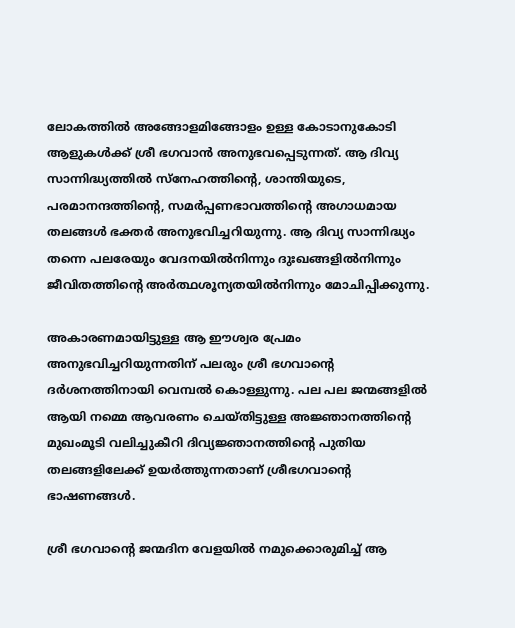ലോകത്തില്‍ അങ്ങോളമിങ്ങോളം ഉള്ള കോടാനുകോടി ആളുകള്‍ക്ക് ശ്രീ ഭഗവാന്‍ അനുഭവപ്പെടുന്നത്. ആ ദിവ്യ സാന്നിദ്ധ്യത്തില്‍ സ്‌നേഹത്തിന്റെ, ശാന്തിയുടെ, പരമാനന്ദത്തിന്റെ, സമര്‍പ്പണഭാവത്തിന്റെ അഗാധമായ തലങ്ങള്‍ ഭക്തര്‍ അനുഭവിച്ചറിയുന്നു. ആ ദിവ്യ സാന്നിദ്ധ്യം തന്നെ പലരേയും വേദനയില്‍നിന്നും ദുഃഖങ്ങളില്‍നിന്നും ജീവിതത്തിന്റെ അര്‍ത്ഥശൂന്യതയില്‍നിന്നും മോചിപ്പിക്കുന്നു.

അകാരണമായിട്ടുള്ള ആ ഈശ്വര പ്രേമം അനുഭവിച്ചറിയുന്നതിന് പലരും ശ്രീ ഭഗവാന്റെ ദര്‍ശനത്തിനായി വെമ്പല്‍ കൊള്ളുന്നു. പല പല ജന്മങ്ങളില്‍ ആയി നമ്മെ ആവരണം ചെയ്തിട്ടുള്ള അജ്ഞാനത്തിന്റെ മുഖംമൂടി വലിച്ചുകീറി ദിവ്യജ്ഞാനത്തിന്റെ പുതിയ തലങ്ങളിലേക്ക് ഉയര്‍ത്തുന്നതാണ് ശ്രീഭഗവാന്റെ ഭാഷണങ്ങള്‍.

ശ്രീ ഭഗവാന്റെ ജന്മദിന വേളയില്‍ നമുക്കൊരുമിച്ച് ആ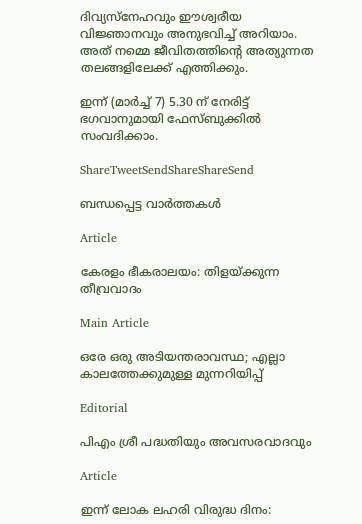ദിവ്യസ്‌നേഹവും ഈശ്വരീയ വിജ്ഞാനവും അനുഭവിച്ച് അറിയാം. അത് നമ്മെ ജീവിതത്തിന്റെ അത്യുന്നത തലങ്ങളിലേക്ക് എത്തിക്കും.

ഇന്ന് (മാര്‍ച്ച് 7) 5.30 ന് നേരിട്ട് ഭഗവാനുമായി ഫേസ്ബുക്കില്‍ സംവദിക്കാം.

ShareTweetSendShareShareSend

ബന്ധപ്പെട്ട വാര്‍ത്തകള്‍

Article

കേരളം ഭീകരാലയം: തിളയ്‌ക്കുന്ന തീവ്രവാദം

Main Article

ഒരേ ഒരു അടിയന്തരാവസ്ഥ; എല്ലാ കാലത്തേക്കുമുള്ള മുന്നറിയിപ്പ്

Editorial

പിഎം ശ്രീ പദ്ധതിയും അവസരവാദവും

Article

ഇന്ന് ലോക ലഹരി വിരുദ്ധ ദിനം: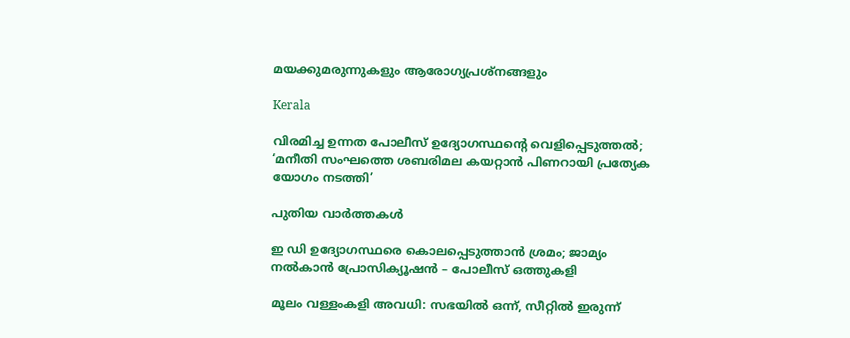മയക്കുമരുന്നുകളും ആരോഗ്യപ്രശ്നങ്ങളും

Kerala

വിരമിച്ച ഉന്നത പോലീസ് ഉദ്യോഗസ്ഥന്റെ വെളിപ്പെടുത്തല്‍; ‘മനീതി സംഘത്തെ ശബരിമല കയറ്റാന്‍ പിണറായി പ്രത്യേക യോഗം നടത്തി’

പുതിയ വാര്‍ത്തകള്‍

ഇ ഡി ഉദ്യോഗസ്ഥരെ കൊലപ്പെടുത്താന്‍ ശ്രമം; ജാമ്യം നല്‍കാന്‍ പ്രോസിക്യൂഷന്‍ – പോലീസ് ഒത്തുകളി

മൂലം വള്ളംകളി അവധി: സഭയില്‍ ഒന്ന്, സീറ്റില്‍ ഇരുന്ന്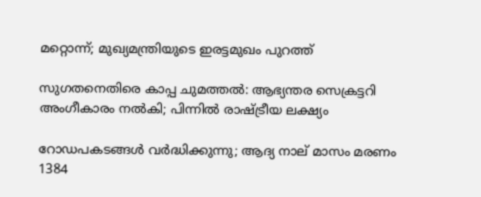മറ്റൊന്ന്; മുഖ്യമന്ത്രിയുടെ ഇരട്ടമുഖം പുറത്ത്

സുഗതനെതിരെ കാപ്പ ചുമത്തല്‍: ആഭ്യന്തര സെക്രട്ടറി അംഗീകാരം നല്‍കി; പിന്നില്‍ രാഷ്‌ട്രീയ ലക്ഷ്യം

റോഡപകടങ്ങള്‍ വര്‍ദ്ധിക്കുന്നു; ആദ്യ നാല് മാസം മരണം 1384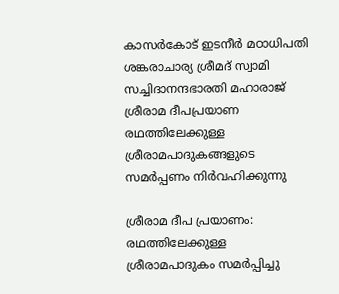കാസര്‍കോട് ഇടനീര്‍ മഠാധിപതി ശങ്കരാചാര്യ ശ്രീമദ് സ്വാമി
സച്ചിദാനന്ദഭാരതി മഹാരാജ് ശ്രീരാമ ദീപപ്രയാണ രഥത്തിലേക്കുള്ള ശ്രീരാമപാദുകങ്ങളുടെ സമര്‍പ്പണം നിര്‍വഹിക്കുന്നു

ശ്രീരാമ ദീപ പ്രയാണം: രഥത്തിലേക്കുള്ള ശ്രീരാമപാദുകം സമര്‍പ്പിച്ചു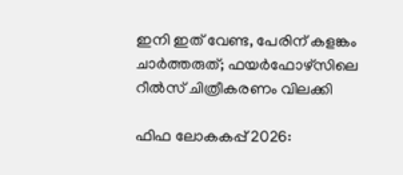ഇനി ഇത് വേണ്ട, പേരിന് കളങ്കം ചാര്‍ത്തരുത്; ഫയര്‍ഫോഴ്‌സിലെ റീല്‍സ് ചിത്രീകരണം വിലക്കി

ഫിഫ ലോകകപ്പ് 2026: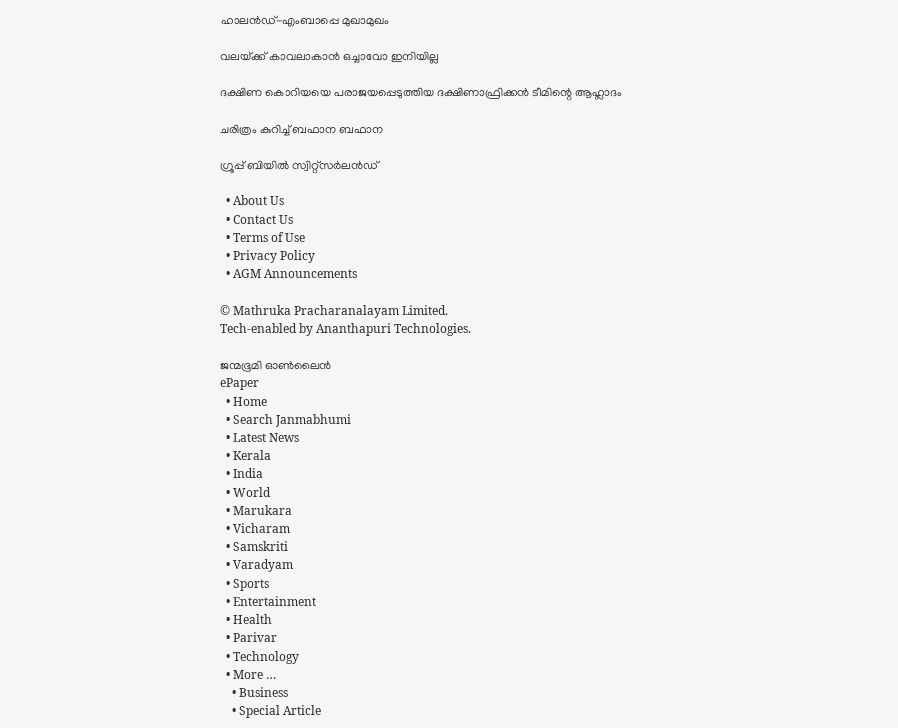ഹാലന്‍ഡ്-എംബാപ്പെ മുഖാമുഖം

വലയ്‌ക്ക് കാവലാകാന്‍ ഒച്ചാവോ ഇനിയില്ല

ദക്ഷിണ കൊറിയയെ പരാജയപ്പെടുത്തിയ ദക്ഷിണാഫ്രിക്കന്‍ ടീമിന്റെ ആഹ്ലാദം

ചരിത്രം കുറിച്ച് ബഫാന ബഫാന

ഗ്രൂപ്പ് ബിയില്‍ സ്വിറ്റ്സര്‍ലന്‍ഡ്

  • About Us
  • Contact Us
  • Terms of Use
  • Privacy Policy
  • AGM Announcements

© Mathruka Pracharanalayam Limited.
Tech-enabled by Ananthapuri Technologies.

ജന്മഭൂമി ഓണ്‍ലൈന്‍
ePaper
  • Home
  • Search Janmabhumi
  • Latest News
  • Kerala
  • India
  • World
  • Marukara
  • Vicharam
  • Samskriti
  • Varadyam
  • Sports
  • Entertainment
  • Health
  • Parivar
  • Technology
  • More …
    • Business
    • Special Article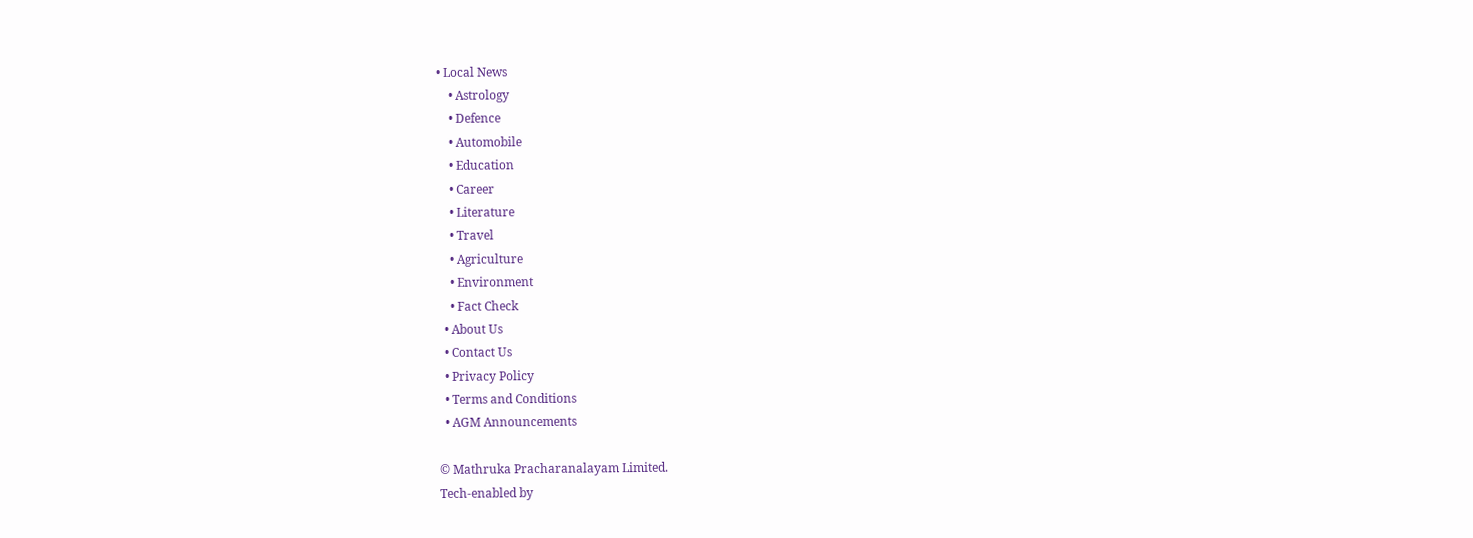• Local News
    • Astrology
    • Defence
    • Automobile
    • Education
    • Career
    • Literature
    • Travel
    • Agriculture
    • Environment
    • Fact Check
  • About Us
  • Contact Us
  • Privacy Policy
  • Terms and Conditions
  • AGM Announcements

© Mathruka Pracharanalayam Limited.
Tech-enabled by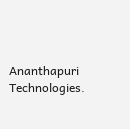Ananthapuri Technologies.